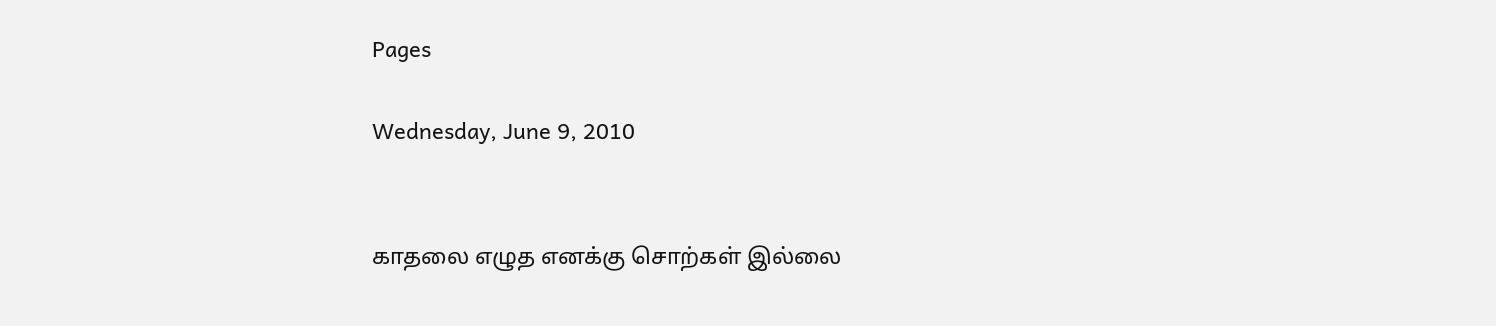Pages

Wednesday, June 9, 2010


காதலை எழுத எனக்கு சொற்கள் இல்லை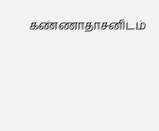கண்ணாதாசனிடம்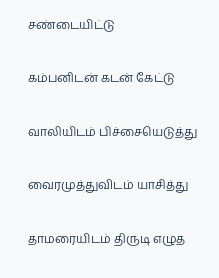சண்டையிட்டு

கம்பனிடன் கடன் கேட்டு

வாலியிடம் பிச்சையெடுத்து

வைரமுத்துவிடம் யாசித்து

தாமரையிடம் திருடி எழுத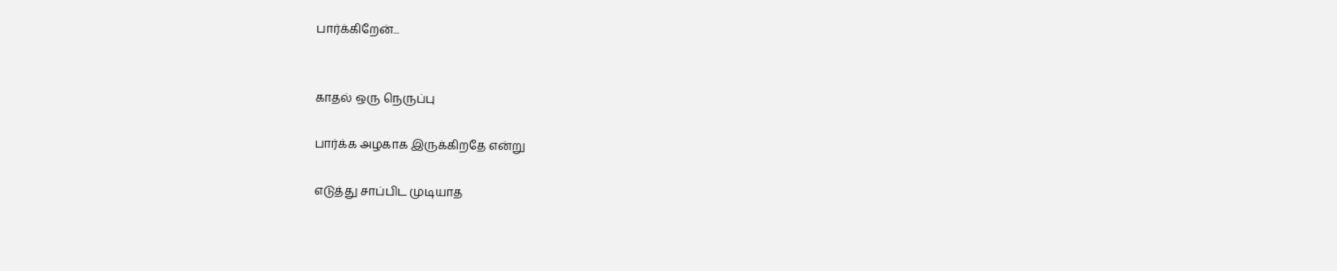பார்க்கிறேன்...


காதல் ஒரு நெருப்பு

பார்க்க அழகாக இருக்கிறதே என்று

எடுத்து சாப்பிட முடியாத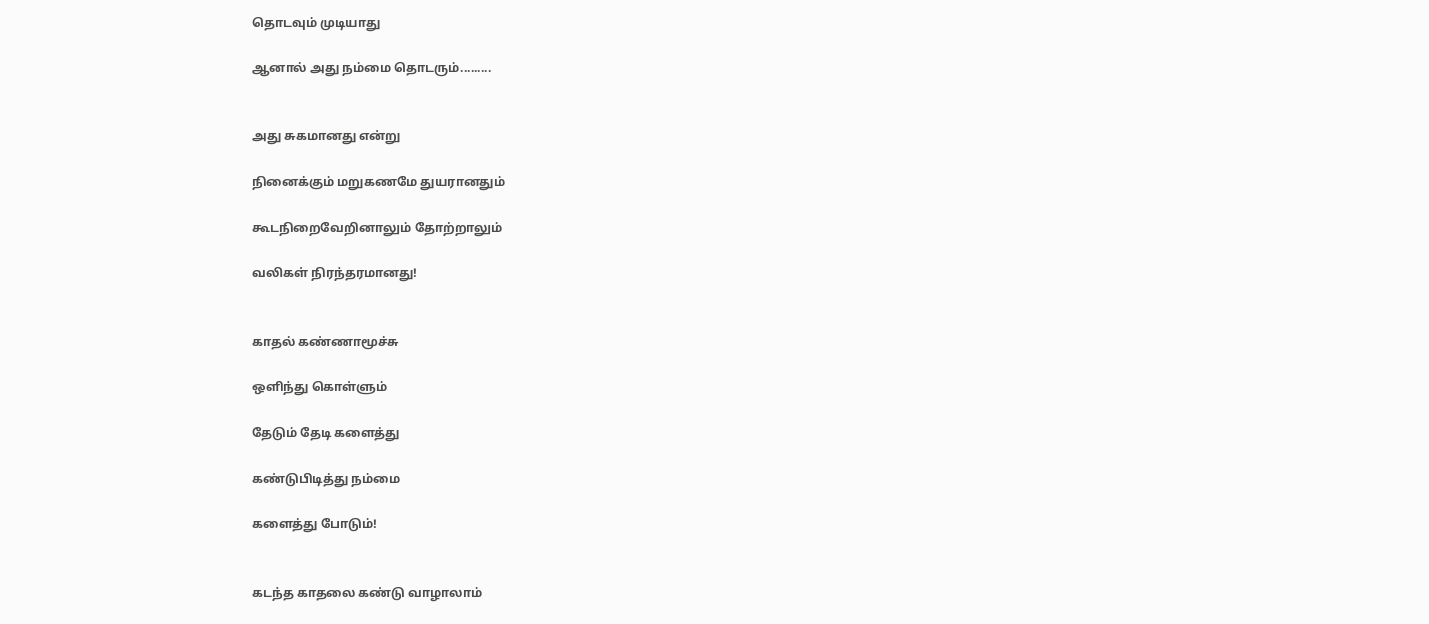தொடவும் முடியாது

ஆனால் அது நம்மை தொடரும்.........


அது சுகமானது என்று

நினைக்கும் மறுகணமே துயரானதும்

கூடநிறைவேறினாலும் தோற்றாலும்

வலிகள் நிரந்தரமானது!


காதல் கண்ணாமூச்சு

ஒளிந்து கொள்ளும்

தேடும் தேடி களைத்து

கண்டுபிடித்து நம்மை

களைத்து போடும்!


கடந்த காதலை கண்டு வாழாலாம்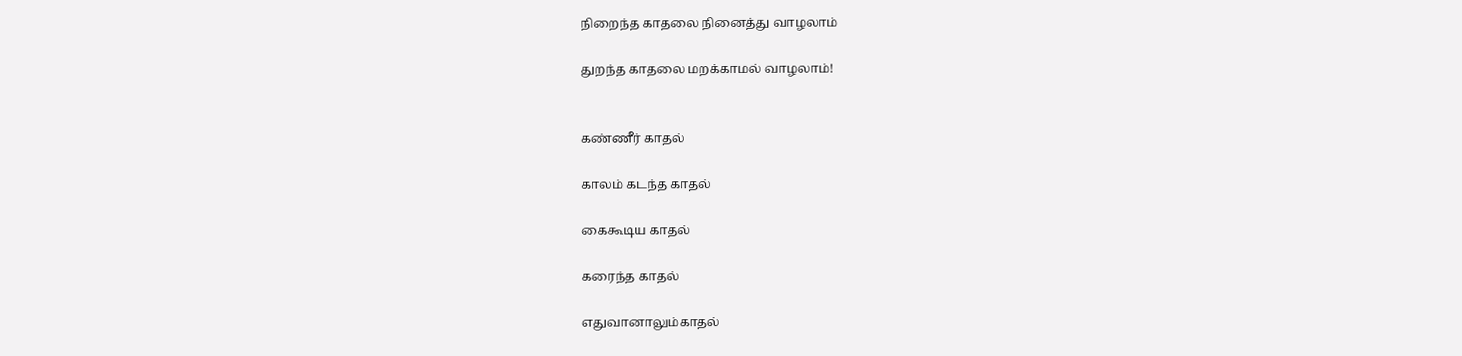நிறைந்த காதலை நினைத்து வாழலாம்

துறந்த காதலை மறக்காமல் வாழலாம்!


கண்ணீர் காதல்

காலம் கடந்த காதல்

கைகூடிய காதல்

கரைந்த காதல்

எதுவானாலும்காதல்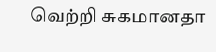வெற்றி சுகமானதா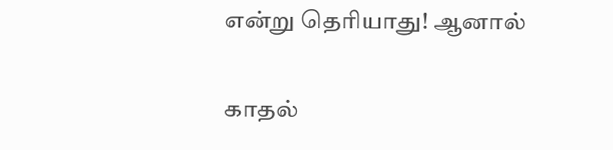என்று தெரியாது! ஆனால்

காதல்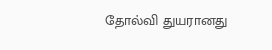தோல்வி துயரானது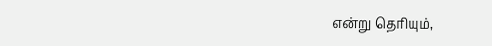என்று தெரியும்,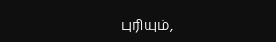புரியும்,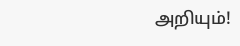அறியும்!